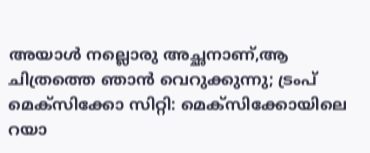അയാൾ നല്ലൊരു അച്ഛനാണ്,ആ ചിത്രത്തെ ഞാൻ വെറുക്കുന്നു; ട്രംപ്
മെക്സിക്കോ സിറ്റി: മെക്സിക്കോയിലെ റയാ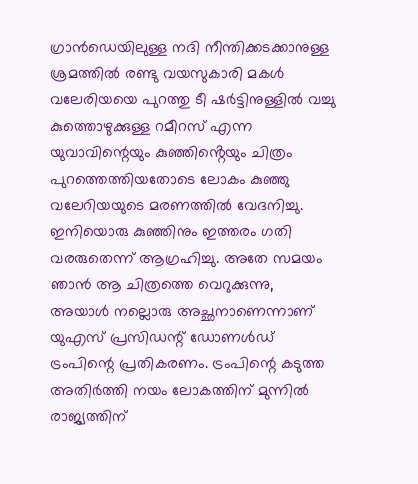ഗ്രാൻഡെയിലുള്ള നദി നീന്തിക്കടക്കാനുള്ള ശ്രമത്തിൽ രണ്ടു വയസുകാരി മകൾ വലേരിയയെ പുറത്തു ടീ ഷർട്ടിനുള്ളിൽ വച്ചു കുത്തൊഴുക്കുള്ള റമീറസ് എന്ന യുവാവിന്റെയും കുഞ്ഞിൻ്റെയും ചിത്രം പുറത്തെത്തിയതോടെ ലോകം കുഞ്ഞു വലേറിയയുടെ മരണത്തിൽ വേദനിച്ചു. ഇനിയൊരു കുഞ്ഞിനും ഇത്തരം ഗതി വരരുതെന്ന് ആഗ്രഹിച്ചു. അതേ സമയം ഞാൻ ആ ചിത്രത്തെ വെറുക്കുന്നു, അയാൾ നല്ലൊരു അച്ഛനാണെന്നാണ് യുഎസ് പ്രസിഡന്റ് ഡോണൾഡ് ട്രംപിന്റെ പ്രതികരണം. ട്രംപിന്റെ കടുത്ത അതിർത്തി നയം ലോകത്തിന് മുന്നിൽ രാജ്യത്തിന്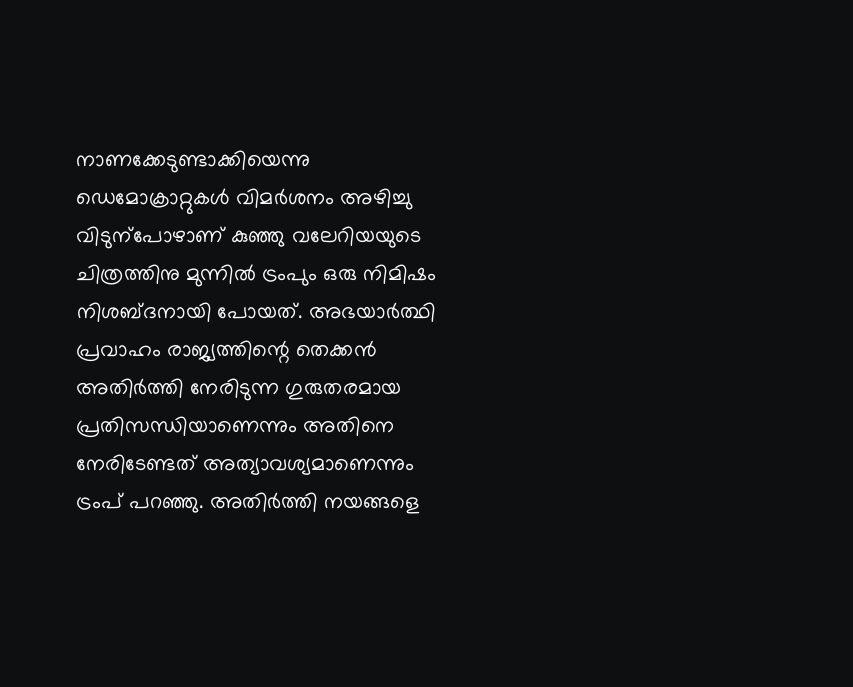നാണക്കേടുണ്ടാക്കിയെന്നു ഡെമോക്രാറ്റുകൾ വിമർശനം അഴിച്ചു വിടുന്പോഴാണ് കുഞ്ഞു വലേറിയയുടെ ചിത്രത്തിനു മുന്നിൽ ട്രംപും ഒരു നിമിഷം നിശബ്ദനായി പോയത്. അഭയാർത്ഥി പ്രവാഹം രാജ്യത്തിന്റെ തെക്കൻ അതിർത്തി നേരിടുന്ന ഗുരുതരമായ പ്രതിസന്ധിയാണെന്നും അതിനെ നേരിടേണ്ടത് അത്യാവശ്യമാണെന്നും ട്രംപ് പറഞ്ഞു. അതിർത്തി നയങ്ങളെ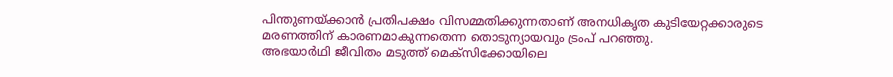പിന്തുണയ്ക്കാൻ പ്രതിപക്ഷം വിസമ്മതിക്കുന്നതാണ് അനധികൃത കുടിയേറ്റക്കാരുടെ മരണത്തിന് കാരണമാകുന്നതെന്ന തൊടുന്യായവും ട്രംപ് പറഞ്ഞു.
അഭയാർഥി ജീവിതം മടുത്ത് മെക്സിക്കോയിലെ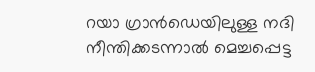റയാ ഗ്രാൻഡെയിലുള്ള നദി നീന്തിക്കടന്നാൽ മെച്ചപ്പെട്ട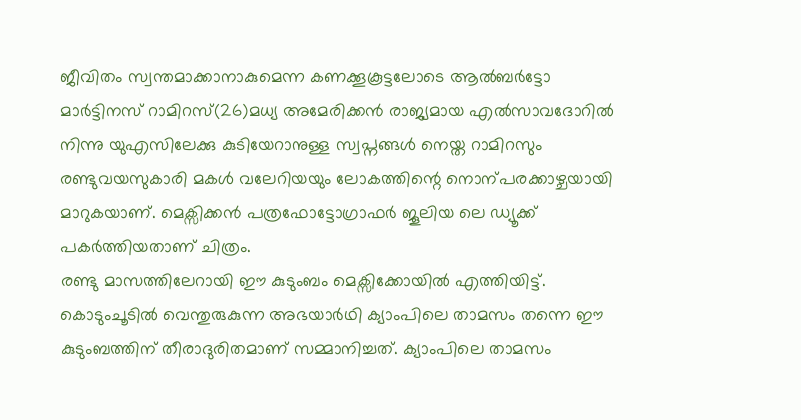ജീവിതം സ്വന്തമാക്കാനാകുമെന്ന കണക്കൂകൂട്ടലോടെ ആൽബർട്ടോ മാർട്ടിനസ് റാമിറസ്(26)മധ്യ അമേരിക്കൻ രാജ്യമായ എൽസാവദോറിൽ നിന്നു യുഎസിലേക്കു കുടിയേറാനുള്ള സ്വപ്നങ്ങൾ നെയ്ത റാമിറസും രണ്ടുവയസുകാരി മകൾ വലേറിയയും ലോകത്തിന്റെ നൊന്പരക്കാഴ്ചയായി മാറുകയാണ്. മെക്സിക്കൻ പത്രഫോട്ടോഗ്രാഫർ ജൂലിയ ലെ ഡ്യൂക്ക് പകർത്തിയതാണ് ചിത്രം.
രണ്ടു മാസത്തിലേറായി ഈ കുടുംബം മെക്സിക്കോയിൽ എത്തിയിട്ട്. കൊടുംചൂടിൽ വെന്തുരുകുന്ന അഭയാർഥി ക്യാംപിലെ താമസം തന്നെ ഈ കുടുംബത്തിന് തീരാദുരിതമാണ് സമ്മാനിച്ചത്. ക്യാംപിലെ താമസം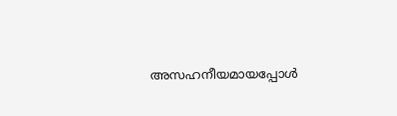അസഹനീയമായപ്പോൾ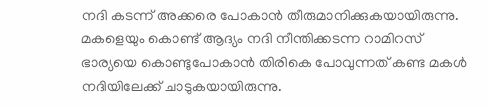നദി കടന്ന് അക്കരെ പോകാൻ തീരുമാനിക്കുകയായിരുന്നു. മകളെയും കൊണ്ട് ആദ്യം നദി നീന്തിക്കടന്ന റാമിറസ് ഭാര്യയെ കൊണ്ടുപോകാൻ തിരികെ പോവുന്നത് കണ്ട മകൾ നദിയിലേക്ക് ചാടുകയായിരുന്നു.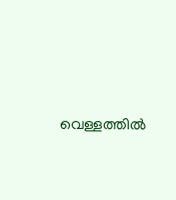വെള്ളത്തിൽ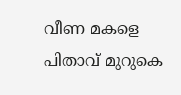വീണ മകളെ പിതാവ് മുറുകെ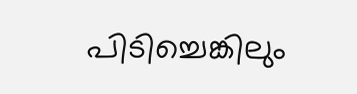പിടിച്ചെങ്കിലും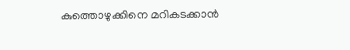കുത്തൊഴുക്കിനെ മറികടക്കാൻ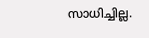സാധിച്ചില്ല.